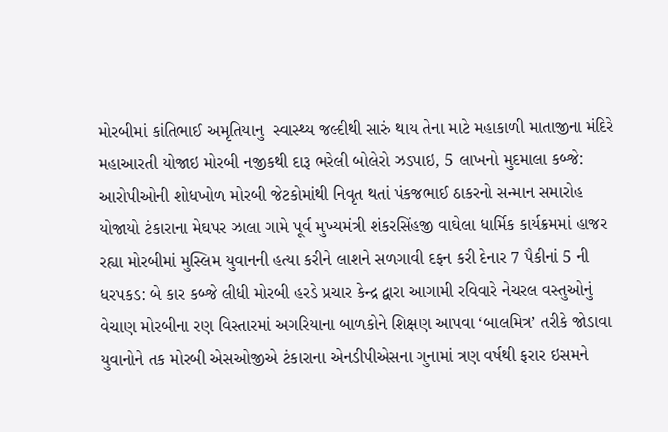મોરબીમાં કાંતિભાઈ અમૃતિયાનુ  સ્વાસ્થ્ય જલ્દીથી સારું થાય તેના માટે મહાકાળી માતાજીના મંદિરે મહાઆરતી યોજાઇ મોરબી નજીકથી દારૂ ભરેલી બોલેરો ઝડપાઇ, 5 લાખનો મુદમાલા કબ્જે: આરોપીઓની શોધખોળ મોરબી જેટકોમાંથી નિવૃત થતાં પંકજભાઈ ઠાકરનો સન્માન સમારોહ યોજાયો ટંકારાના મેઘપર ઝાલા ગામે પૂર્વ મુખ્યમંત્રી શંકરસિંહજી વાઘેલા ધાર્મિક કાર્યક્રમમાં હાજર રહ્યા મોરબીમાં મુસ્લિમ યુવાનની હત્યા કરીને લાશને સળગાવી દફન કરી દેનાર 7 પૈકીનાં 5 ની ધરપકડ: બે કાર કબ્જે લીધી મોરબી હરડે પ્રચાર કેન્દ્ર દ્વારા આગામી રવિવારે નેચરલ વસ્તુઓનું વેચાણ મોરબીના રણ વિસ્તારમાં અગરિયાના બાળકોને શિક્ષણ આપવા ‘બાલમિત્ર’ તરીકે જોડાવા યુવાનોને તક મોરબી એસઓજીએ ટંકારાના એનડીપીએસના ગુનામાં ત્રણ વર્ષથી ફરાર ઇસમને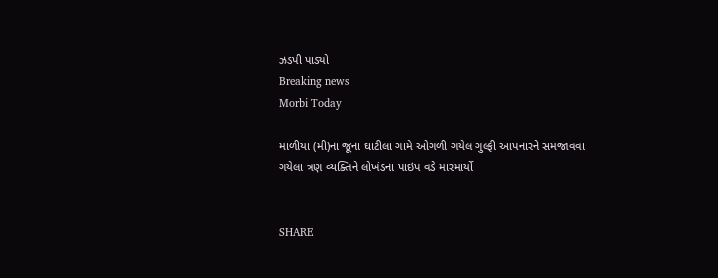ઝડપી પાડ્યો
Breaking news
Morbi Today

માળીયા (મી)ના જૂના ઘાટીલા ગામે ઓગળી ગયેલ ગુલ્ફી આપનારને સમજાવવા ગયેલા ત્રણ વ્યક્તિને લોખંડના પાઇપ વડે મારમાર્યો


SHARE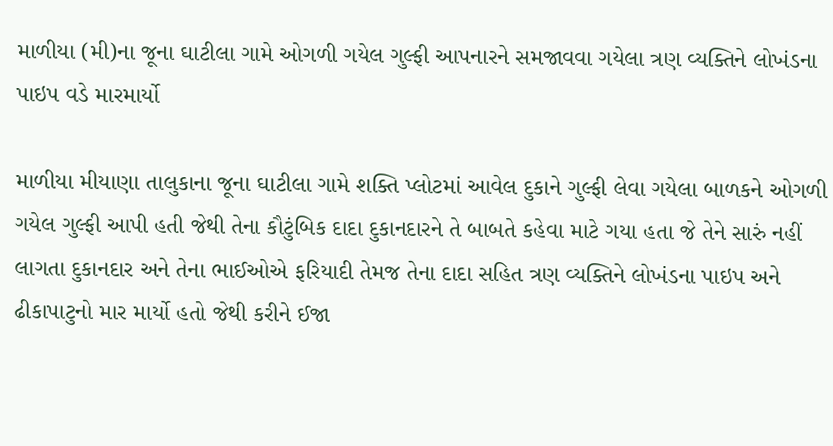માળીયા (મી)ના જૂના ઘાટીલા ગામે ઓગળી ગયેલ ગુલ્ફી આપનારને સમજાવવા ગયેલા ત્રણ વ્યક્તિને લોખંડના પાઇપ વડે મારમાર્યો

માળીયા મીયાણા તાલુકાના જૂના ઘાટીલા ગામે શક્તિ પ્લોટમાં આવેલ દુકાને ગુલ્ફી લેવા ગયેલા બાળકને ઓગળી ગયેલ ગુલ્ફી આપી હતી જેથી તેના કૌટુંબિક દાદા દુકાનદારને તે બાબતે કહેવા માટે ગયા હતા જે તેને સારું નહીં લાગતા દુકાનદાર અને તેના ભાઈઓએ ફરિયાદી તેમજ તેના દાદા સહિત ત્રણ વ્યક્તિને લોખંડના પાઇપ અને ઢીકાપાટુનો માર માર્યો હતો જેથી કરીને ઈજા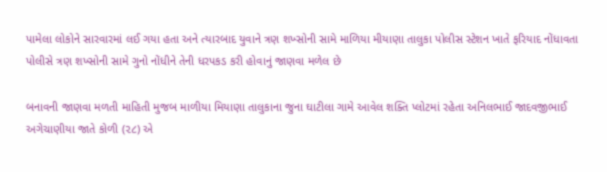પામેલા લોકોને સારવારમાં લઈ ગયા હતા અને ત્યારબાદ યુવાને ત્રણ શખ્સોની સામે માળિયા મીયાણા તાલુકા પોલીસ સ્ટેશન ખાતે ફરિયાદ નોંધાવતા પોલીસે ત્રણ શખ્સોની સામે ગુનો નોંધીને તેની ધરપકડ કરી હોવાનું જાણવા મળેલ છે

બનાવની જાણવા મળતી માહિતી મુજબ માળીયા મિયાણા તાલુકાના જુના ઘાટીલા ગામે આવેલ શક્તિ પ્લોટમાં રહેતા અનિલભાઈ જાદવજીભાઈ અગેચાણીયા જાતે કોળી (૨૮) એ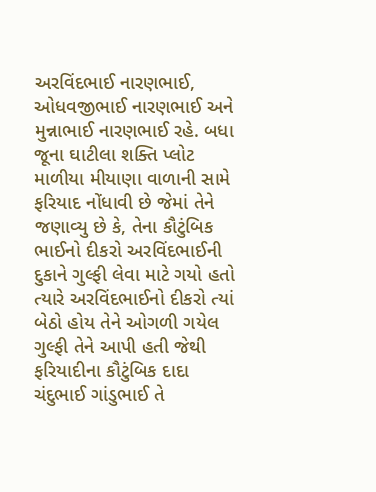અરવિંદભાઈ નારણભાઈ, ઓધવજીભાઈ નારણભાઈ અને મુન્નાભાઈ નારણભાઈ રહે. બધા જૂના ઘાટીલા શક્તિ પ્લોટ માળીયા મીયાણા વાળાની સામે ફરિયાદ નોંધાવી છે જેમાં તેને જણાવ્યુ છે કે, તેના કૌટુંબિક ભાઈનો દીકરો અરવિંદભાઈની દુકાને ગુલ્ફી લેવા માટે ગયો હતો ત્યારે અરવિંદભાઈનો દીકરો ત્યાં બેઠો હોય તેને ઓગળી ગયેલ ગુલ્ફી તેને આપી હતી જેથી ફરિયાદીના કૌટુંબિક દાદા ચંદુભાઈ ગાંડુભાઈ તે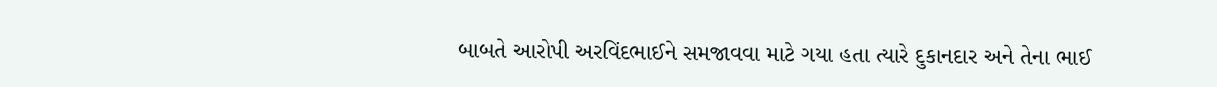બાબતે આરોપી અરવિંદભાઈને સમજાવવા માટે ગયા હતા ત્યારે દુકાનદાર અને તેના ભાઈ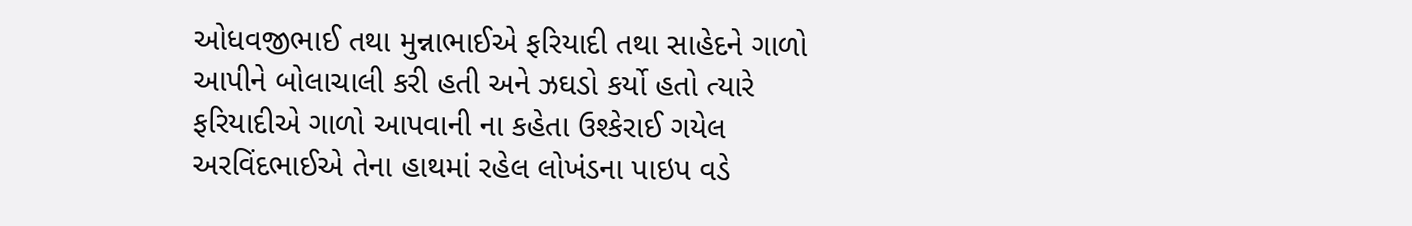ઓધવજીભાઈ તથા મુન્નાભાઈએ ફરિયાદી તથા સાહેદને ગાળો આપીને બોલાચાલી કરી હતી અને ઝઘડો કર્યો હતો ત્યારે ફરિયાદીએ ગાળો આપવાની ના કહેતા ઉશ્કેરાઈ ગયેલ અરવિંદભાઈએ તેના હાથમાં રહેલ લોખંડના પાઇપ વડે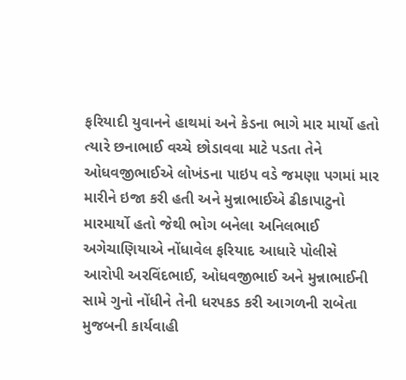ફરિયાદી યુવાનને હાથમાં અને કેડના ભાગે માર માર્યો હતો ત્યારે છનાભાઈ વચ્ચે છોડાવવા માટે પડતા તેને ઓધવજીભાઈએ લોખંડના પાઇપ વડે જમણા પગમાં માર મારીને ઇજા કરી હતી અને મુન્નાભાઈએ ઢીકાપાટુનો મારમાર્યો હતો જેથી ભોગ બનેલા અનિલભાઈ અગેચાણિયાએ નોંધાવેલ ફરિયાદ આધારે પોલીસે આરોપી અરવિંદભાઈ, ઓધવજીભાઈ અને મુન્નાભાઈની સામે ગુનો નોંધીને તેની ધરપકડ કરી આગળની રાબેતા મુજબની કાર્યવાહી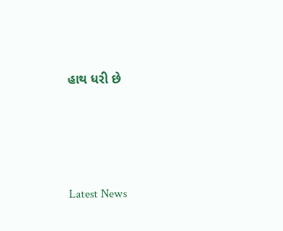હાથ ધરી છે






Latest News